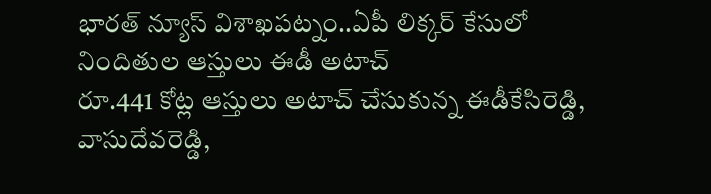భారత్ న్యూస్ విశాఖపట్నం..ఏపీ లిక్కర్ కేసులో నిందితుల ఆస్తులు ఈడీ అటాచ్
రూ.441 కోట్ల ఆస్తులు అటాచ్ చేసుకున్న ఈడీకేసిరెడ్డి, వాసుదేవరెడ్డి,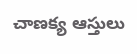చాణక్య ఆస్తులు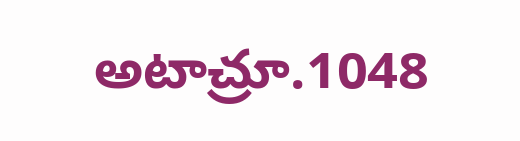అటాచ్రూ.1048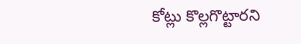కోట్లు కొల్లగొట్టారని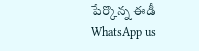పేర్కొన్న ఈడీ
WhatsApp us